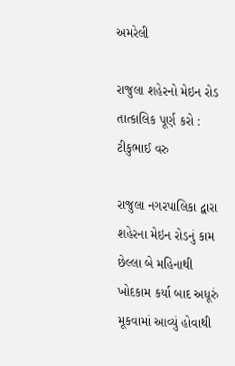અમરેલી

રાજુલા શહેરનો મેઇન રોડ તાત્કાલિક પૂર્ણ કરો : ટીકુભાઈ વરુ

રાજુલા નગરપાલિકા દ્વારા શહેરના મેઇન રોડનું કામ છેલ્લા બે મહિનાથી ખોદકામ કર્યા બાદ અધૂરું મૂકવામાં આવ્યું હોવાથી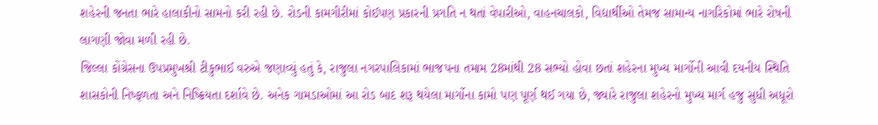શહેરની જનતા ભારે હાલાકીનો સામનો કરી રહી છે. રોડની કામગીરીમાં કોઈપણ પ્રકારની પ્રગતિ ન થતાં વેપારીઓ, વાહનચાલકો, વિદ્યાર્થીઓ તેમજ સામાન્ય નાગરિકોમાં ભારે રોષની લાગણી જોવા મળી રહી છે.
જિલ્લા કોંગ્રેસના ઉપપ્રમુખશ્રી ટીકુભાઈ વરુએ જણાવ્યું હતું કે, રાજુલા નગરપાલિકામાં ભાજપના તમામ 28માંથી 28 સભ્યો હોવા છતાં શહેરના મુખ્ય માર્ગોની આવી દયનીય સ્થિતિ શાસકોની નિષ્ફળતા અને નિષ્ક્રિયતા દર્શાવે છે. અનેક ગામડાઓમાં આ રોડ બાદ શરૂ થયેલા માર્ગોના કામો પણ પૂર્ણ થઈ ગયા છે, જ્યારે રાજુલા શહેરનો મુખ્ય માર્ગ હજુ સુધી અધૂરો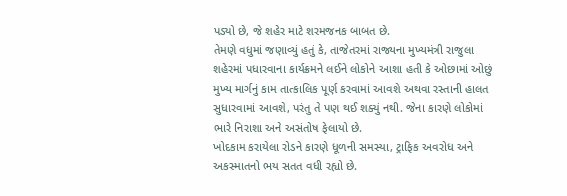પડ્યો છે, જે શહેર માટે શરમજનક બાબત છે.
તેમણે વધુમાં જણાવ્યું હતું કે, તાજેતરમાં રાજ્યના મુખ્યમંત્રી રાજુલા શહેરમાં પધારવાના કાર્યક્રમને લઈને લોકોને આશા હતી કે ઓછામાં ઓછું મુખ્ય માર્ગનું કામ તાત્કાલિક પૂર્ણ કરવામાં આવશે અથવા રસ્તાની હાલત સુધારવામાં આવશે, પરંતુ તે પણ થઈ શક્યું નથી. જેના કારણે લોકોમાં ભારે નિરાશા અને અસંતોષ ફેલાયો છે.
ખોદકામ કરાયેલા રોડને કારણે ધૂળની સમસ્યા, ટ્રાફિક અવરોધ અને અકસ્માતનો ભય સતત વધી રહ્યો છે.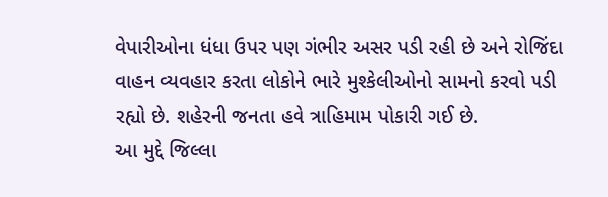વેપારીઓના ધંધા ઉપર પણ ગંભીર અસર પડી રહી છે અને રોજિંદા વાહન વ્યવહાર કરતા લોકોને ભારે મુશ્કેલીઓનો સામનો કરવો પડી રહ્યો છે. શહેરની જનતા હવે ત્રાહિમામ પોકારી ગઈ છે.
આ મુદ્દે જિલ્લા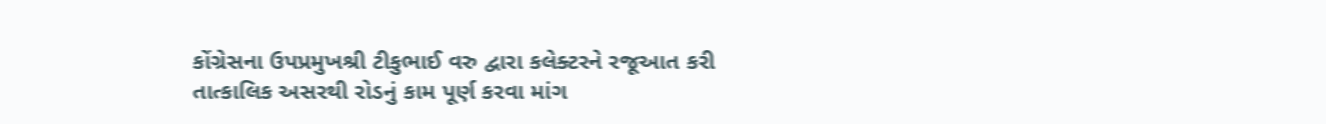કોંગ્રેસના ઉપપ્રમુખશ્રી ટીકુભાઈ વરુ દ્વારા કલેક્ટરને રજૂઆત કરી તાત્કાલિક અસરથી રોડનું કામ પૂર્ણ કરવા માંગ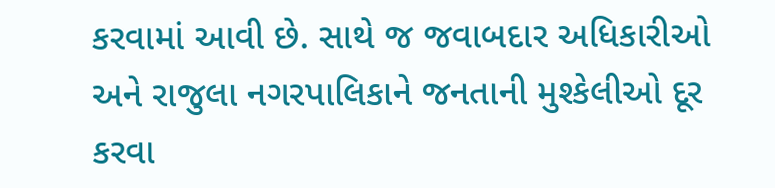કરવામાં આવી છે. સાથે જ જવાબદાર અધિકારીઓ અને રાજુલા નગરપાલિકાને જનતાની મુશ્કેલીઓ દૂર કરવા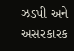ઝડપી અને અસરકારક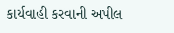કાર્યવાહી કરવાની અપીલ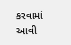કરવામાં આવી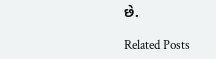છે.

Related Posts